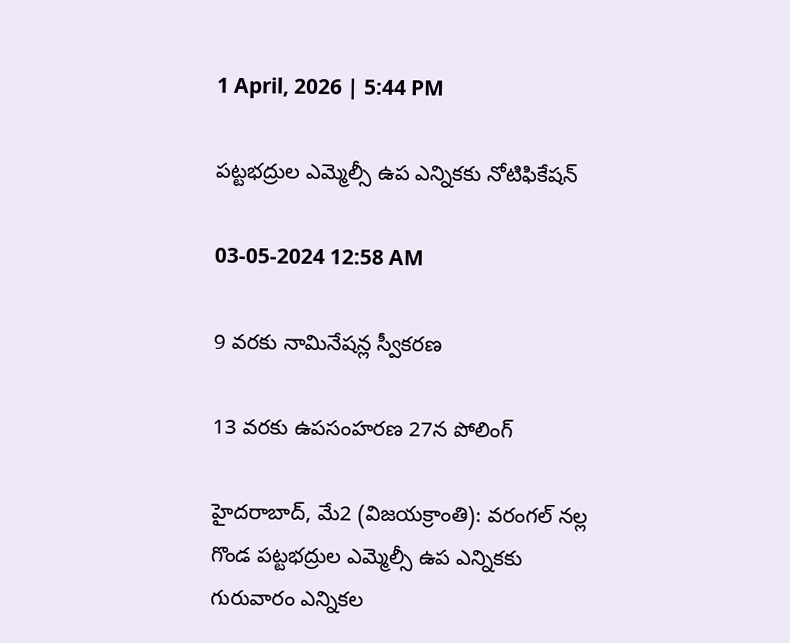1 April, 2026 | 5:44 PM

పట్టభద్రుల ఎమ్మెల్సీ ఉప ఎన్నికకు నోటిఫికేషన్

03-05-2024 12:58 AM

9 వరకు నామినేషన్ల స్వీకరణ

13 వరకు ఉపసంహరణ 27న పోలింగ్

హైదరాబాద్, మే2 (విజయక్రాంతి): వరంగల్ నల్ల గొండ పట్టభద్రుల ఎమ్మెల్సీ ఉప ఎన్నికకు గురువారం ఎన్నికల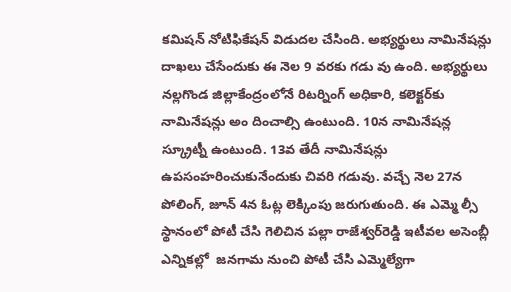కమిషన్ నోటిఫికేషన్ విడుదల చేసింది. అభ్యర్థులు నామినేషన్లు దాఖలు చేసేందుకు ఈ నెల 9 వరకు గడు వు ఉంది. అభ్యర్థులు నల్లగొండ జిల్లాకేంద్రంలోనే రిటర్నింగ్ అధికారి, కలెక్టర్‌కు నామినేషన్లు అం దించాల్సి ఉంటుంది. 10న నామినేషన్ల స్క్రూట్నీ ఉంటుంది. 13వ తేదీ నామినేషన్లు ఉపసంహరించుకునేందుకు చివరి గడువు. వచ్చే నెల 27న పోలింగ్, జూన్ 4న ఓట్ల లెక్కింపు జరుగుతుంది. ఈ ఎమ్మె ల్సీ స్థానంలో పోటీ చేసి గెలిచిన పల్లా రాజేశ్వర్‌రెడ్డి ఇటీవల అసెంబ్లీ ఎన్నికల్లో  జనగామ నుంచి పోటీ చేసి ఎమ్మెల్యేగా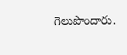గెలుపొందారు.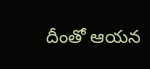దీంతో ఆయన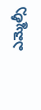ఎమ్మెల్సీ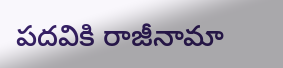పదవికి రాజీనామా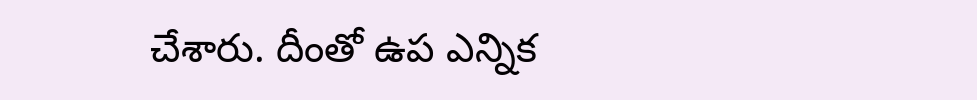చేశారు. దీంతో ఉప ఎన్నిక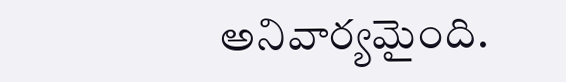అనివార్యమైంది.